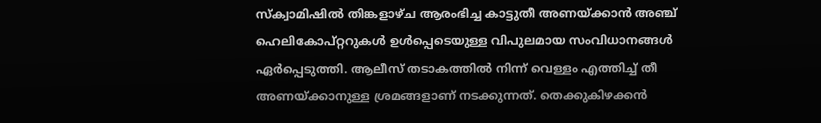സ്ക്വാമിഷിൽ തിങ്കളാഴ്ച ആരംഭിച്ച കാട്ടുതീ അണയ്ക്കാൻ അഞ്ച് ഹെലികോപ്റ്ററുകൾ ഉൾപ്പെടെയുള്ള വിപുലമായ സംവിധാനങ്ങൾ ഏർപ്പെടുത്തി. ആലീസ് തടാകത്തിൽ നിന്ന് വെള്ളം എത്തിച്ച് തീ അണയ്ക്കാനുള്ള ശ്രമങ്ങളാണ് നടക്കുന്നത്. തെക്കുകിഴക്കൻ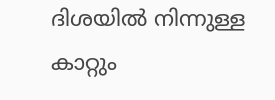ദിശയിൽ നിന്നുള്ള കാറ്റും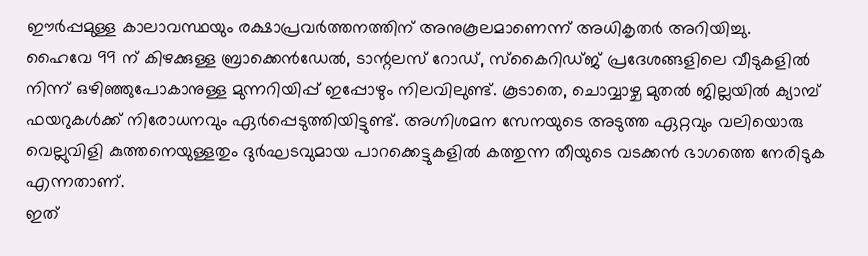ഈർപ്പമുള്ള കാലാവസ്ഥയും രക്ഷാപ്രവർത്തനത്തിന് അനുകൂലമാണെന്ന് അധികൃതർ അറിയിച്ചു.
ഹൈവേ 99 ന് കിഴക്കുള്ള ബ്രാക്കെൻഡേൽ, ടാന്റലസ് റോഡ്, സ്കൈറിഡ്ജ് പ്രദേശങ്ങളിലെ വീടുകളിൽ നിന്ന് ഒഴിഞ്ഞുപോകാനുള്ള മുന്നറിയിപ്പ് ഇപ്പോഴും നിലവിലുണ്ട്. കൂടാതെ, ചൊവ്വാഴ്ച മുതൽ ജില്ലയിൽ ക്യാമ്പ് ഫയറുകൾക്ക് നിരോധനവും ഏർപ്പെടുത്തിയിട്ടുണ്ട്. അഗ്നിശമന സേനയുടെ അടുത്ത ഏറ്റവും വലിയൊരു വെല്ലുവിളി കുത്തനെയുള്ളതും ദുർഘടവുമായ പാറക്കെട്ടുകളിൽ കത്തുന്ന തീയുടെ വടക്കൻ ഭാഗത്തെ നേരിടുക എന്നതാണ്.
ഇത്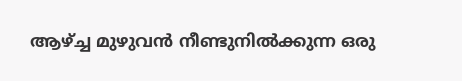ആഴ്ച്ച മുഴുവൻ നീണ്ടുനിൽക്കുന്ന ഒരു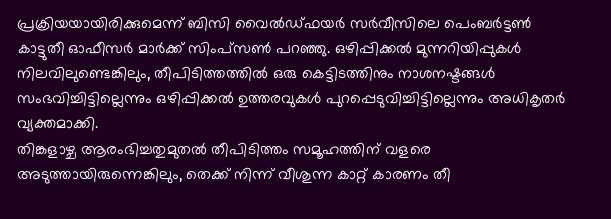പ്രക്രിയയായിരിക്കുമെന്ന് ബിസി വൈൽഡ്ഫയർ സർവീസിലെ പെംബർട്ടൺ കാട്ടുതീ ഓഫീസർ മാർക്ക് സിംപ്സൺ പറഞ്ഞു. ഒഴിപ്പിക്കൽ മുന്നറിയിപ്പുകൾ നിലവിലുണ്ടെങ്കിലും, തീപിടിത്തത്തിൽ ഒരു കെട്ടിടത്തിനും നാശനഷ്ടങ്ങൾ സംഭവിച്ചിട്ടില്ലെന്നും ഒഴിപ്പിക്കൽ ഉത്തരവുകൾ പുറപ്പെടുവിച്ചിട്ടില്ലെന്നും അധികൃതർ വ്യക്തമാക്കി.
തിങ്കളാഴ്ച ആരംഭിച്ചതുമുതൽ തീപിടിത്തം സമൂഹത്തിന് വളരെ അടുത്തായിരുന്നെങ്കിലും, തെക്ക് നിന്ന് വീശുന്ന കാറ്റ് കാരണം തീ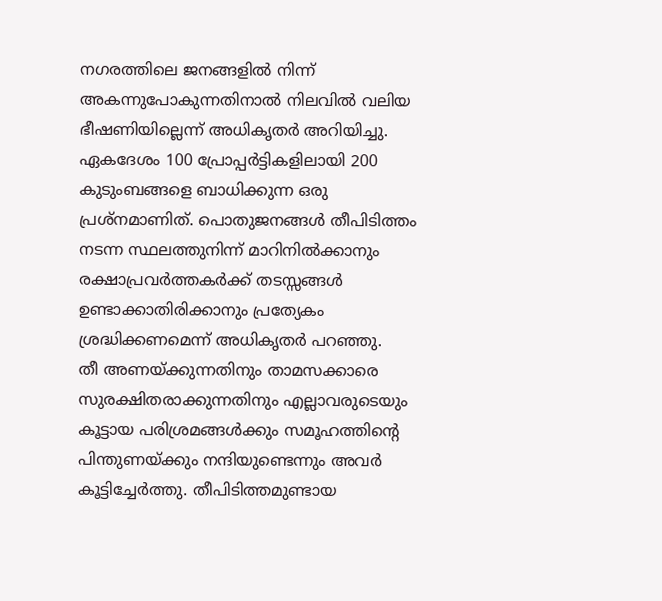നഗരത്തിലെ ജനങ്ങളിൽ നിന്ന് അകന്നുപോകുന്നതിനാൽ നിലവിൽ വലിയ ഭീഷണിയില്ലെന്ന് അധികൃതർ അറിയിച്ചു.
ഏകദേശം 100 പ്രോപ്പർട്ടികളിലായി 200 കുടുംബങ്ങളെ ബാധിക്കുന്ന ഒരു പ്രശ്നമാണിത്. പൊതുജനങ്ങൾ തീപിടിത്തം നടന്ന സ്ഥലത്തുനിന്ന് മാറിനിൽക്കാനും രക്ഷാപ്രവർത്തകർക്ക് തടസ്സങ്ങൾ ഉണ്ടാക്കാതിരിക്കാനും പ്രത്യേകം ശ്രദ്ധിക്കണമെന്ന് അധികൃതർ പറഞ്ഞു.
തീ അണയ്ക്കുന്നതിനും താമസക്കാരെ സുരക്ഷിതരാക്കുന്നതിനും എല്ലാവരുടെയും കൂട്ടായ പരിശ്രമങ്ങൾക്കും സമൂഹത്തിന്റെ പിന്തുണയ്ക്കും നന്ദിയുണ്ടെന്നും അവർ കൂട്ടിച്ചേർത്തു. തീപിടിത്തമുണ്ടായ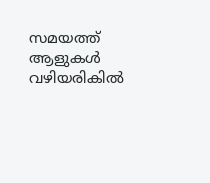സമയത്ത് ആളുകൾ വഴിയരികിൽ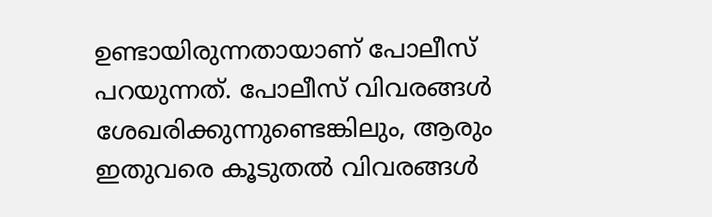ഉണ്ടായിരുന്നതായാണ് പോലീസ് പറയുന്നത്. പോലീസ് വിവരങ്ങൾ ശേഖരിക്കുന്നുണ്ടെങ്കിലും, ആരും ഇതുവരെ കൂടുതൽ വിവരങ്ങൾ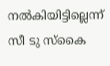നൽകിയിട്ടില്ലെന്ന് സീ ടു സ്കൈ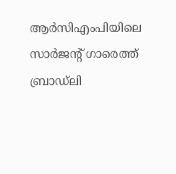ആർസിഎംപിയിലെ സാർജന്റ് ഗാരെത്ത് ബ്രാഡ്ലി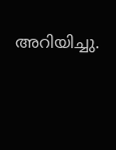അറിയിച്ചു.